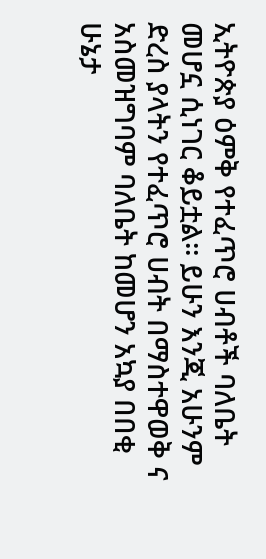ኢትዮጵያ ዕምቅ የተፈጥሮ ሀብቶች ባለቤት መሆኗ ሲነገር ቆይቷል፡፡ ይሁን እንጂ አሁንም ድረስ ያላትን የተፈጥሮ ሀብት በማስተዋወቅ ና አስመዝግባም ባለቤት ከመሆን አኳያ በበቂ ሁኔታ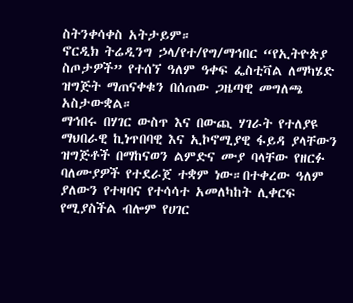ስትንቀሳቀስ አትታይም።
ኖርዲክ ትሬዲንግ ኃላ/የተ/የግ/ማኅበር “የኢትዮጵያ ስጦታዎች” የተሰኘ ዓለም ዓቀፍ ፌስቲቫል ለማካሄድ ዝግጅት ማጠናቀቁን በሰጠው ጋዜጣዊ መግለጫ አስታውቋል።
ማኅበሩ በሃገር ውስጥ እና በውጪ ሃገራት የተለያዩ ማህበራዊ ኪነጥበባዊ እና ኢኮኖሚያዊ ፋይዳ ያላቸውን ዝግጅቶች በማከናወን ልምድና ሙያ ባላቸው የዘርፉ ባለሙያዎች የተደራጀ ተቋም ነው።በተቀረው ዓለም ያለውን የተዛባና የተሳሳተ አመለካከት ሊቀርፍ የሚያስችል ብሎም የሀገር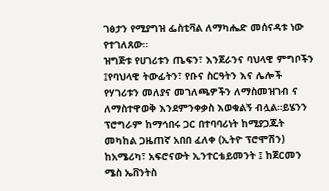ገፅታን የሚያግዝ ፌስቲቫል ለማካሔድ መሰናዳቱ ነው የተገለጸው።
ዝግጅቱ የሀገሪቱን ጤፍን፣ እንጀራንና ባህላዊ ምግቦችን ፤የባህላዊ ትውፊትን፣ የቡና ስርዓትን እና ሌሎች የሃገሪቱን መለያና መገለጫዎችን ለማስመዝገብ ና ለማስተዋወቅ እንደምንቀቃስ እወቁልኝ ብሏል።ይሄንን ፕሮግራም ከማኅበሩ ጋር በተባባሪነት ከሚያጋጁት መካከል ጋዜጠኛ አበበ ፈለቀ (ኢትዮ ፕሮሞሽን) ከአሜሪካ፣ አፍሮናውት ኢንተርቴይመንት ፤ ከጀርመን ሜስ ኤቨንትስ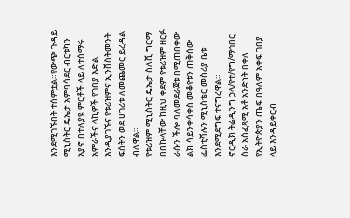እንደሚገኙበት ተሰምቷል።የውጭ ጉዳይ ሚኒስትር ዴኤታ አምባሳደር ብርቱካን አያኖ በተለያዩ ምርቶች ላይ ለተሰማሩ አምራችና ላኪዎች የገበያ እድል እንዲያገኙና የቱሪዝምና ኢንቨስትመንት ፍሰትን ወደ ሀገሪቱ ለመጨመር ይረዳል ብለዋል።
የቱሪዝም ሚኒስትር ዴኤታ ስለሺ ግርማ በበኩላቸው ከዚህ ቀደም የቱሪዝም ዘርፉ ራሱን ችሎ ባለመደራጀቱ በሚጠበቀው ልክ ሳይንቀሳቀስ መቆየቱን ጠቅሰው ፌስቲቫሉን ሚኒስቴር መስሪያ ቤቱ እንደሚደግፍ ተናግረዋል።
ኖርዲክ ትሬዲንግ ኃላ/የተ/የግ/ማኅበር ስራ አስፈጻሚ አቶ አንድነት በቀለ የኢትዮጵያን ጤፍ በዓለም አቀፍ ገበያ ላይ እንዳይቀርብ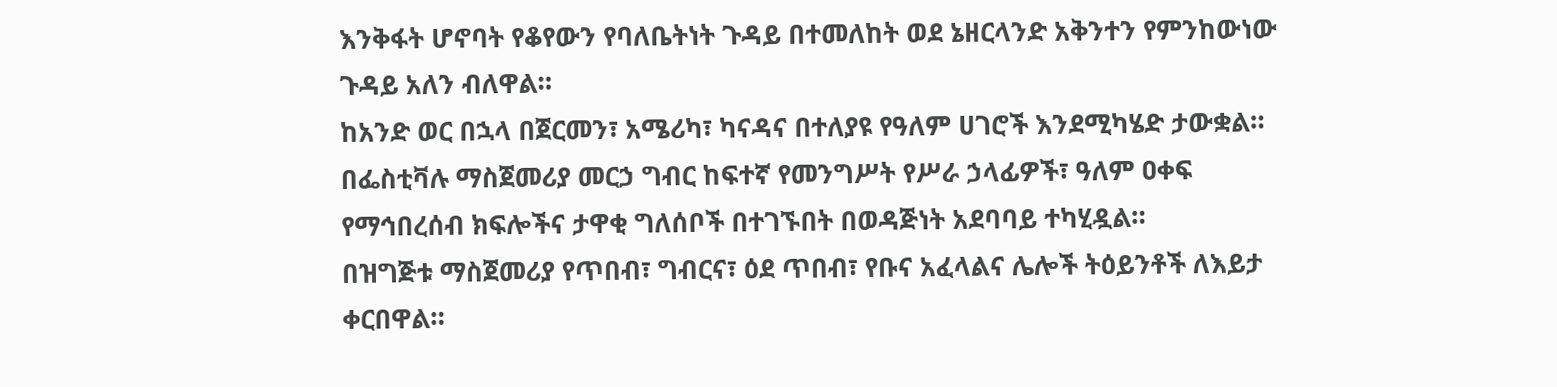እንቅፋት ሆኖባት የቆየውን የባለቤትነት ጉዳይ በተመለከት ወደ ኔዘርላንድ አቅንተን የምንከውነው ጉዳይ አለን ብለዋል።
ከአንድ ወር በኋላ በጀርመን፣ አሜሪካ፣ ካናዳና በተለያዩ የዓለም ሀገሮች እንደሚካሄድ ታውቋል።
በፌስቲቫሉ ማስጀመሪያ መርኃ ግብር ከፍተኛ የመንግሥት የሥራ ኃላፊዎች፣ ዓለም ዐቀፍ የማኅበረሰብ ክፍሎችና ታዋቂ ግለሰቦች በተገኙበት በወዳጅነት አደባባይ ተካሂዷል።
በዝግጅቱ ማስጀመሪያ የጥበብ፣ ግብርና፣ ዕደ ጥበብ፣ የቡና አፈላልና ሌሎች ትዕይንቶች ለእይታ ቀርበዋል።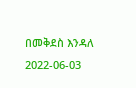በመቅደስ እንዳለ
2022-06-03